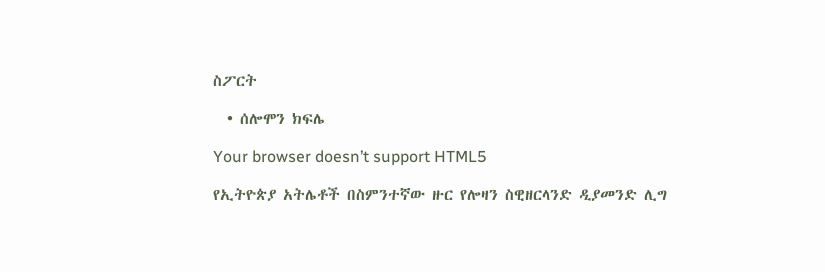ስፖርት

  • ሰሎሞን ክፍሌ

Your browser doesn’t support HTML5

የኢትዮጵያ አትሌቶች በስምንተኛው ዙር የሎዛን ስዊዘርላንድ ዲያመንድ ሊግ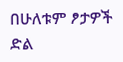በሁለቱም ፆታዎች ድል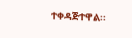ተቀዳጅተዋል፡፡